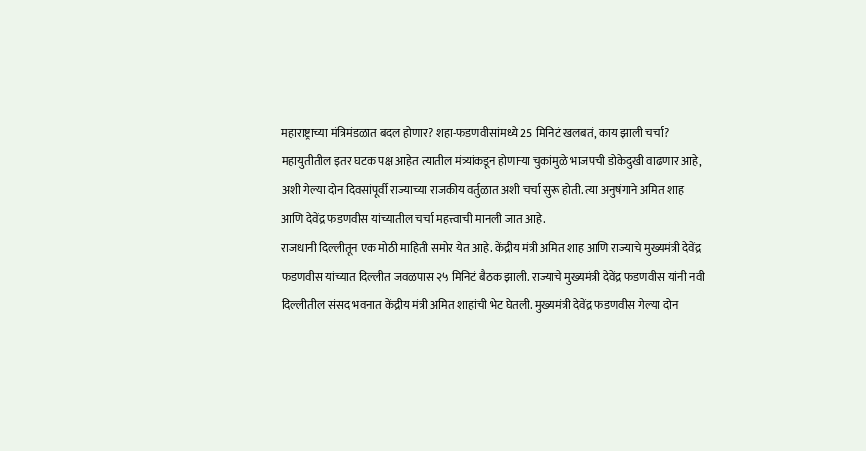महाराष्ट्राच्या मंत्रिमंडळात बदल होणार? शहा-फडणवीसांमध्ये 25 मिनिटं खलबतं, काय झाली चर्चा?
महायुतीतील इतर घटक पक्ष आहेत त्यातील मंत्र्यांकडून होणाऱ्या चुकांमुळे भाजपची डोकेदुखी वाढणार आहे, अशी गेल्या दोन दिवसांपूर्वी राज्याच्या राजकीय वर्तुळात अशी चर्चा सुरू होती. त्या अनुषंगाने अमित शाह आणि देवेंद्र फडणवीस यांच्यातील चर्चा महत्त्वाची मानली जात आहे.
राजधानी दिल्लीतून एक मोठी माहिती समोर येत आहे. केंद्रीय मंत्री अमित शाह आणि राज्याचे मुख्यमंत्री देवेंद्र फडणवीस यांच्यात दिल्लीत जवळपास २५ मिनिटं बैठक झाली. राज्याचे मुख्यमंत्री देवेंद्र फडणवीस यांनी नवी दिल्लीतील संसद भवनात केंद्रीय मंत्री अमित शाहांची भेट घेतली. मुख्यमंत्री देवेंद्र फडणवीस गेल्या दोन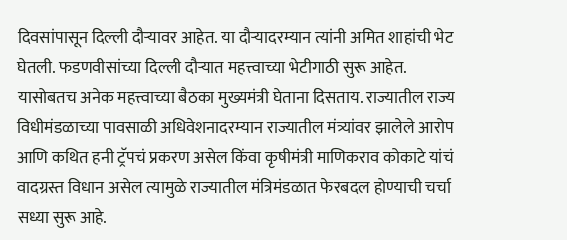दिवसांपासून दिल्ली दौऱ्यावर आहेत. या दौऱ्यादरम्यान त्यांनी अमित शाहांची भेट घेतली. फडणवीसांच्या दिल्ली दौऱ्यात महत्त्वाच्या भेटीगाठी सुरू आहेत. यासोबतच अनेक महत्त्वाच्या बैठका मुख्यमंत्री घेताना दिसताय. राज्यातील राज्य विधीमंडळाच्या पावसाळी अधिवेशनादरम्यान राज्यातील मंत्र्यांवर झालेले आरोप आणि कथित हनी ट्रॅपचं प्रकरण असेल किंवा कृषीमंत्री माणिकराव कोकाटे यांचं वादग्रस्त विधान असेल त्यामुळे राज्यातील मंत्रिमंडळात फेरबदल होण्याची चर्चा सध्या सुरू आहे.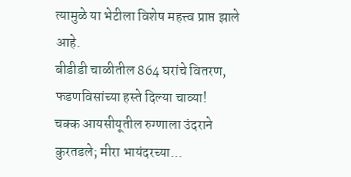त्यामुळे या भेटीला विशेष महत्त्व प्राप्त झाले आहे.
बीडीडी चाळीतील 864 घरांचे वितरण, फडणविसांच्या हस्ते दिल्या चाव्या!
चक्क आयसीयूतील रुग्णाला उंदराने कुरतडले; मीरा भायंदरच्या...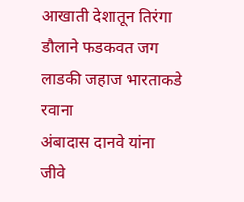आखाती देशातून तिरंगा डौलाने फडकवत जग लाडकी जहाज भारताकडे रवाना
अंबादास दानवे यांना जीवे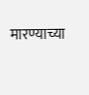मारण्याच्या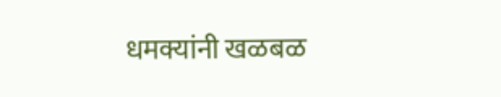धमक्यांनी खळबळ